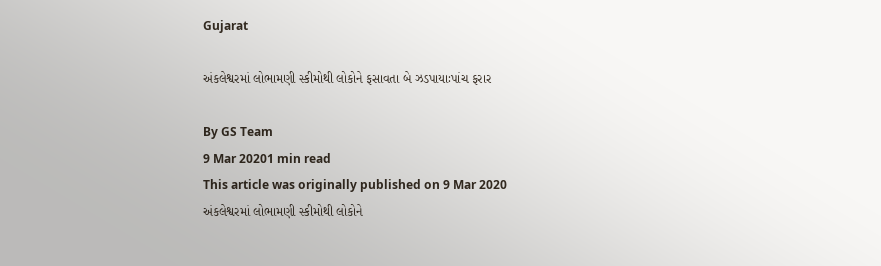Gujarat

અંકલેશ્વરમાં લોભામણી સ્કીમોથી લોકોને ફસાવતા બે ઝડપાયાઃપાંચ ફરાર

By GS Team
9 Mar 20201 min read
This article was originally published on 9 Mar 2020
અંકલેશ્વરમાં લોભામણી સ્કીમોથી લોકોને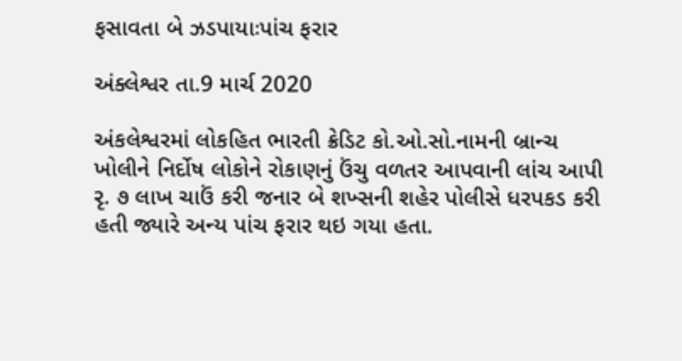ફસાવતા બે ઝડપાયાઃપાંચ ફરાર

અંક્લેશ્વર તા.9 માર્ચ 2020

અંકલેશ્વરમાં લોકહિત ભારતી ક્રેડિટ કો.ઓ.સો.નામની બ્રાન્ચ ખોલીને નિર્દોષ લોકોને રોકાણનું ઉંચુ વળતર આપવાની લાંચ આપી રૃ. ૭ લાખ ચાઉં કરી જનાર બે શખ્સની શહેર પોલીસે ધરપકડ કરી હતી જ્યારે અન્ય પાંચ ફરાર થઇ ગયા હતા.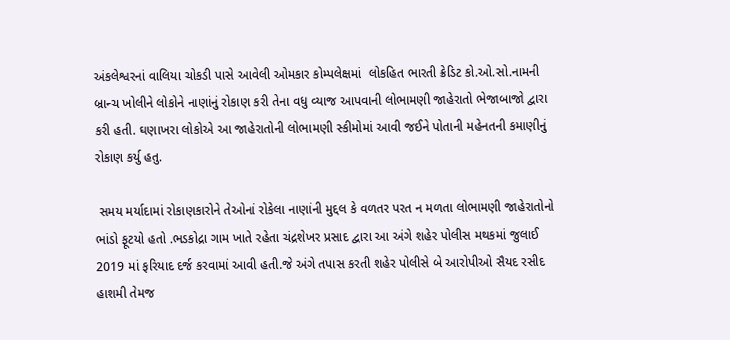અંકલેશ્વરનાં વાલિયા ચોકડી પાસે આવેલી ઓમકાર કોમ્પલેક્ષમાં  લોકહિત ભારતી ક્રેડિટ કો.ઓ.સો.નામની બ્રાન્ચ ખોલીને લોકોને નાણાંનું રોકાણ કરી તેના વધુ વ્યાજ આપવાની લોભામણી જાહેરાતો ભેજાબાજો દ્વારા કરી હતી. ઘણાખરા લોકોએ આ જાહેરાતોની લોભામણી સ્કીમોમાં આવી જઈને પોતાની મહેનતની કમાણીનું રોકાણ કર્યુ હતુ.

 સમય મર્યાદામાં રોકાણકારોને તેઓનાં રોકેલા નાણાંની મુદ્દલ કે વળતર પરત ન મળતા લોભામણી જાહેરાતોનો ભાંડો ફૂટયો હતો .ભડકોદ્રા ગામ ખાતે રહેતા ચંદ્રશેખર પ્રસાદ દ્વારા આ અંગે શહેર પોલીસ મથકમાં જુલાઈ 2019 માં ફરિયાદ દર્જ કરવામાં આવી હતી.જે અંગે તપાસ કરતી શહેર પોલીસે બે આરોપીઓ સૈયદ રસીદ હાશમી તેમજ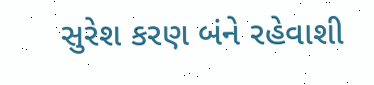સુરેશ કરણ બંને રહેવાશી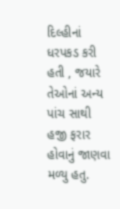દિલ્હીનાં  ધરપકડ કરી હતી , જયારે તેઓનાં અન્ય પાંચ સાથી હજી ફરાર હોવાનું જાણવા મળ્યુ હતુ.